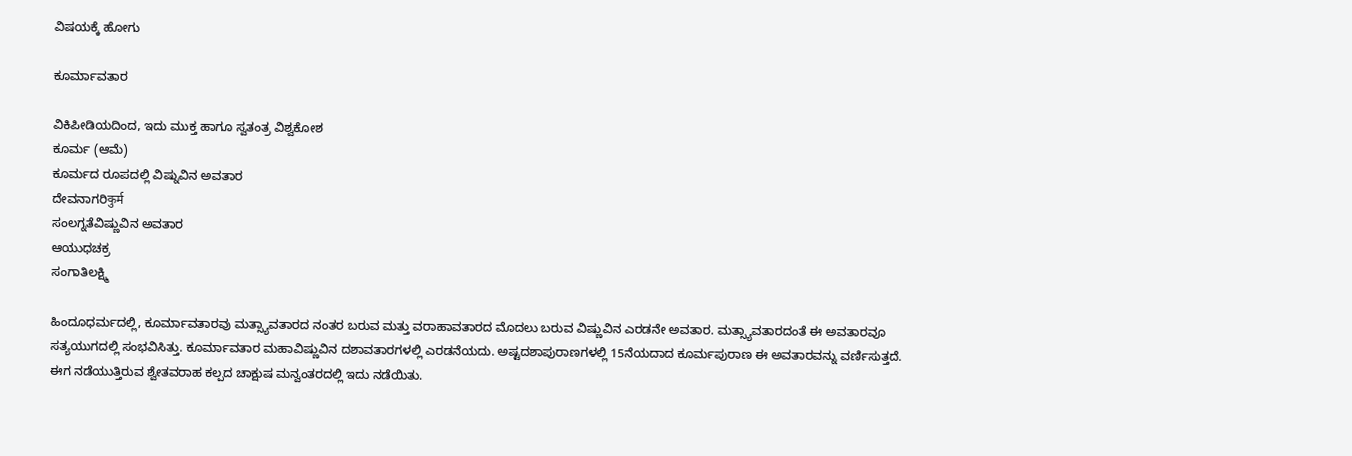ವಿಷಯಕ್ಕೆ ಹೋಗು

ಕೂರ್ಮಾವತಾರ

ವಿಕಿಪೀಡಿಯದಿಂದ, ಇದು ಮುಕ್ತ ಹಾಗೂ ಸ್ವತಂತ್ರ ವಿಶ್ವಕೋಶ
ಕೂರ್ಮ (ಆಮೆ)
ಕೂರ್ಮದ ರೂಪದಲ್ಲಿ ವಿಷ್ನುವಿನ ಅವತಾರ
ದೇವನಾಗರಿकुर्म
ಸಂಲಗ್ನತೆವಿಷ್ಣುವಿನ ಅವತಾರ
ಆಯುಧಚಕ್ರ
ಸಂಗಾತಿಲಕ್ಷ್ಮಿ

ಹಿಂದೂಧರ್ಮದಲ್ಲಿ, ಕೂರ್ಮಾವತಾರವು ಮತ್ಸ್ಯಾವತಾರದ ನಂತರ ಬರುವ ಮತ್ತು ವರಾಹಾವತಾರದ ಮೊದಲು ಬರುವ ವಿಷ್ಣುವಿನ ಎರಡನೇ ಅವತಾರ. ಮತ್ಸ್ಯಾವತಾರದಂತೆ ಈ ಅವತಾರವೂ ಸತ್ಯಯುಗದಲ್ಲಿ ಸಂಭವಿಸಿತ್ತು. ಕೂರ್ಮಾವತಾರ ಮಹಾವಿಷ್ಣುವಿನ ದಶಾವತಾರಗಳಲ್ಲಿ ಎರಡನೆಯದು. ಅಷ್ಟದಶಾಪುರಾಣಗಳಲ್ಲಿ 15ನೆಯದಾದ ಕೂರ್ಮಪುರಾಣ ಈ ಅವತಾರವನ್ನು ವರ್ಣಿಸುತ್ತದೆ. ಈಗ ನಡೆಯುತ್ತಿರುವ ಶ್ವೇತವರಾಹ ಕಲ್ಪದ ಚಾಕ್ಷುಷ ಮನ್ವಂತರದಲ್ಲಿ ಇದು ನಡೆಯಿತು.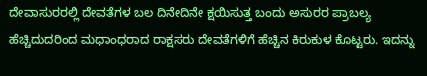ದೇವಾಸುರರಲ್ಲಿ ದೇವತೆಗಳ ಬಲ ದಿನೇದಿನೇ ಕ್ಷಯಿಸುತ್ತ ಬಂದು ಅಸುರರ ಪ್ರಾಬಲ್ಯ ಹೆಚ್ಚಿದುದರಿಂದ ಮಧಾಂಧರಾದ ರಾಕ್ಷಸರು ದೇವತೆಗಳಿಗೆ ಹೆಚ್ಚಿನ ಕಿರುಕುಳ ಕೊಟ್ಟರು. ಇದನ್ನು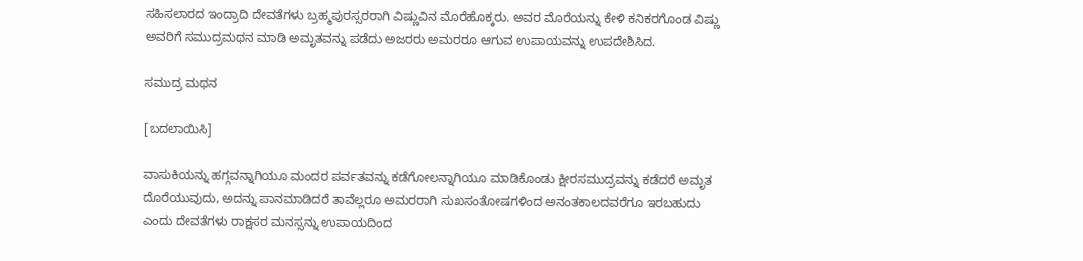ಸಹಿಸಲಾರದ ಇಂದ್ರಾದಿ ದೇವತೆಗಳು ಬ್ರಹ್ಮಪುರಸ್ಸರರಾಗಿ ವಿಷ್ಣುವಿನ ಮೊರೆಹೊಕ್ಕರು. ಅವರ ಮೊರೆಯನ್ನು ಕೇಳಿ ಕನಿಕರಗೊಂಡ ವಿಷ್ಣು ಅವರಿಗೆ ಸಮುದ್ರಮಥನ ಮಾಡಿ ಅಮೃತವನ್ನು ಪಡೆದು ಅಜರರು ಅಮರರೂ ಆಗುವ ಉಪಾಯವನ್ನು ಉಪದೇಶಿಸಿದ.

ಸಮುದ್ರ ಮಥನ

[ಬದಲಾಯಿಸಿ]

ವಾಸುಕಿಯನ್ನು ಹಗ್ಗವನ್ನಾಗಿಯೂ ಮಂದರ ಪರ್ವತವನ್ನು ಕಡೆಗೋಲನ್ನಾಗಿಯೂ ಮಾಡಿಕೊಂಡು ಕ್ಷೀರಸಮುದ್ರವನ್ನು ಕಡೆದರೆ ಅಮೃತ ದೊರೆಯುವುದು, ಅದನ್ನು ಪಾನಮಾಡಿದರೆ ತಾವೆಲ್ಲರೂ ಅಮರರಾಗಿ ಸುಖಸಂತೋಷಗಳಿಂದ ಅನಂತಕಾಲದವರೆಗೂ ಇರಬಹುದು ಎಂದು ದೇವತೆಗಳು ರಾಕ್ಷಸರ ಮನಸ್ಸನ್ನು ಉಪಾಯದಿಂದ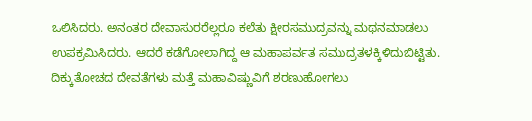ಒಲಿಸಿದರು. ಅನಂತರ ದೇವಾಸುರರೆಲ್ಲರೂ ಕಲೆತು ಕ್ಷೀರಸಮುದ್ರವನ್ನು ಮಥನಮಾಡಲು ಉಪಕ್ರಮಿಸಿದರು. ಆದರೆ ಕಡೆಗೋಲಾಗಿದ್ದ ಆ ಮಹಾಪರ್ವತ ಸಮುದ್ರತಳಕ್ಕಿಳಿದುಬಿಟ್ಟಿತು. ದಿಕ್ಕುತೋಚದ ದೇವತೆಗಳು ಮತ್ತೆ ಮಹಾವಿಷ್ಣುವಿಗೆ ಶರಣುಹೋಗಲು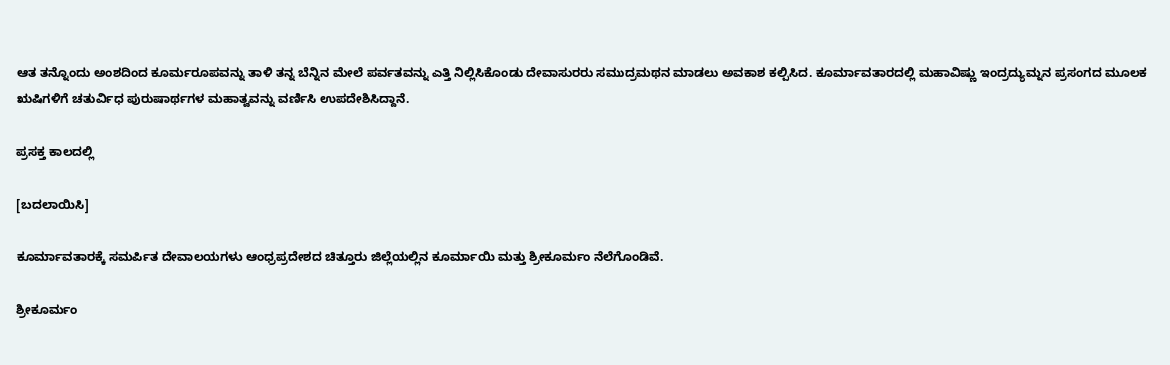ಆತ ತನ್ನೊಂದು ಅಂಶದಿಂದ ಕೂರ್ಮರೂಪವನ್ನು ತಾಳಿ ತನ್ನ ಬೆನ್ನಿನ ಮೇಲೆ ಪರ್ವತವನ್ನು ಎತ್ತಿ ನಿಲ್ಲಿಸಿಕೊಂಡು ದೇವಾಸುರರು ಸಮುದ್ರಮಥನ ಮಾಡಲು ಅವಕಾಶ ಕಲ್ಪಿಸಿದ. ಕೂರ್ಮಾವತಾರದಲ್ಲಿ ಮಹಾವಿಷ್ಣು ಇಂದ್ರದ್ಯುಮ್ನನ ಪ್ರಸಂಗದ ಮೂಲಕ ಋಷಿಗಳಿಗೆ ಚತುರ್ವಿಧ ಪುರುಷಾರ್ಥಗಳ ಮಹಾತ್ವವನ್ನು ವರ್ಣಿಸಿ ಉಪದೇಶಿಸಿದ್ದಾನೆ.

ಪ್ರಸಕ್ತ ಕಾಲದಲ್ಲಿ

[ಬದಲಾಯಿಸಿ]

ಕೂರ್ಮಾವತಾರಕ್ಕೆ ಸಮರ್ಪಿತ ದೇವಾಲಯಗಳು ಆಂಧ್ರಪ್ರದೇಶದ ಚಿತ್ತೂರು ಜಿಲ್ಲೆಯಲ್ಲಿನ ಕೂರ್ಮಾಯಿ ಮತ್ತು ಶ್ರೀಕೂರ್ಮಂ ನೆಲೆಗೊಂಡಿವೆ.

ಶ್ರೀಕೂರ್ಮಂ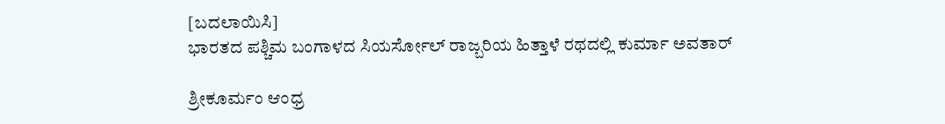[ಬದಲಾಯಿಸಿ]
ಭಾರತದ ಪಶ್ಚಿಮ ಬಂಗಾಳದ ಸಿಯರ್ಸೋಲ್ ರಾಜ್ಬರಿಯ ಹಿತ್ತಾಳೆ ರಥದಲ್ಲಿ ಕುರ್ಮಾ ಅವತಾರ್

ಶ್ರೀಕೂರ್ಮಂ ಆಂಧ್ರ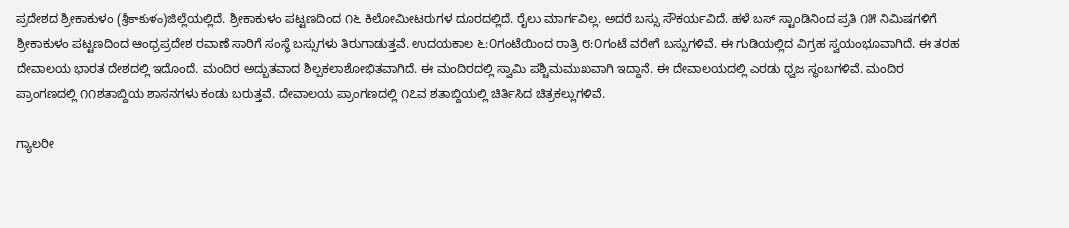ಪ್ರದೇಶದ ಶ್ರೀಕಾಕುಳಂ (శ్రీకాకుళం)ಜಿಲ್ಲೆಯಲ್ಲಿದೆ. ಶ್ರೀಕಾಕುಳಂ ಪಟ್ಟಣದಿಂದ ೧೬ ಕಿಲೋಮೀಟರುಗಳ ದೂರದಲ್ಲಿದೆ. ರೈಲು ಮಾರ್ಗವಿಲ್ಲ. ಅದರೆ ಬಸ್ಸು ಸೌಕರ್ಯವಿದೆ. ಹಳೆ ಬಸ್ ಸ್ಟಾಂಡಿನಿಂದ ಪ್ರತಿ ೧೫ ನಿಮಿಷಗಳಿಗೆ ಶ್ರೀಕಾಕುಳಂ ಪಟ್ಟಣದಿಂದ ಆಂಧ್ರಪ್ರದೇಶ ರವಾಣೆ ಸಾರಿಗೆ ಸಂಸ್ಥೆ ಬಸ್ಸುಗಳು ತಿರುಗಾಡುತ್ತವೆ. ಉದಯಕಾಲ ೬:೦ಗಂಟೆಯಿಂದ ರಾತ್ರಿ ೮:೦ಗಂಟೆ ವರೇಗೆ ಬಸ್ಸುಗಳಿವೆ. ಈ ಗುಡಿಯಲ್ಲಿದ ವಿಗ್ರಹ ಸ್ವಯಂಭೂವಾಗಿದೆ. ಈ ತರಹ ದೇವಾಲಯ ಭಾರತ ದೇಶದಲ್ಲಿ ಇದೊಂದೆ. ಮಂದಿರ ಅದ್ಬುತವಾದ ಶಿಲ್ಪಕಲಾಶೋಭಿತವಾಗಿದೆ. ಈ ಮಂದಿರದಲ್ಲಿ ಸ್ವಾಮಿ ಪಶ್ಚಿಮಮುಖವಾಗಿ ಇದ್ದಾನೆ. ಈ ದೇವಾಲಯದಲ್ಲಿ ಎರಡು ಧ್ವಜ ಸ್ಥಂಬಗಳಿವೆ. ಮಂದಿರ ಪ್ರಾಂಗಣದಲ್ಲಿ ೧೧ಶತಾಬ್ದಿಯ ಶಾಸನಗಳು ಕಂಡು ಬರುತ್ತವೆ. ದೇವಾಲಯ ಪ್ರಾಂಗಣದಲ್ಲಿ ೧೭ವ ಶತಾಬ್ದಿಯಲ್ಲಿ ಚಿರ್ತಿಸಿದ ಚಿತ್ರಕಲ್ಲುಗಳಿವೆ.

ಗ್ಯಾಲರೀ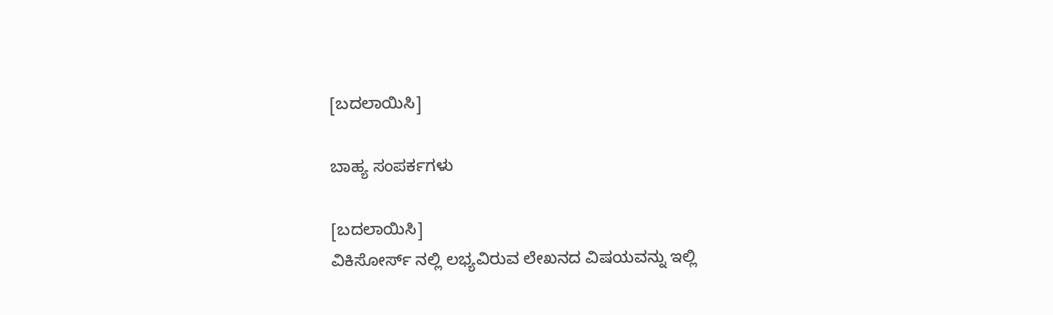[ಬದಲಾಯಿಸಿ]

ಬಾಹ್ಯ ಸಂಪರ್ಕಗಳು

[ಬದಲಾಯಿಸಿ]
ವಿಕಿಸೋರ್ಸ್ ನಲ್ಲಿ ಲಭ್ಯವಿರುವ ಲೇಖನದ ವಿಷಯವನ್ನು ಇಲ್ಲಿ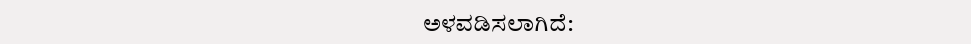ಅಳವಡಿಸಲಾಗಿದೆ: